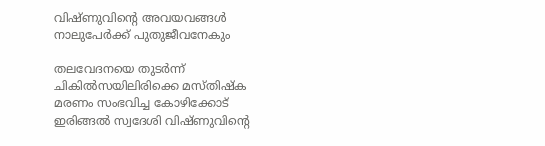വിഷ്‌ണുവിന്റെ അവയവങ്ങൾ നാലുപേർക്ക് പുതുജീവനേകും

തലവേദനയെ തുടർന്ന് ചികിൽസയിലിരിക്കെ മസ്‌തിഷ്‌ക മരണം സംഭവിച്ച കോഴിക്കോട് ഇരിങ്ങൽ സ്വദേശി വിഷ്‌ണുവിന്റെ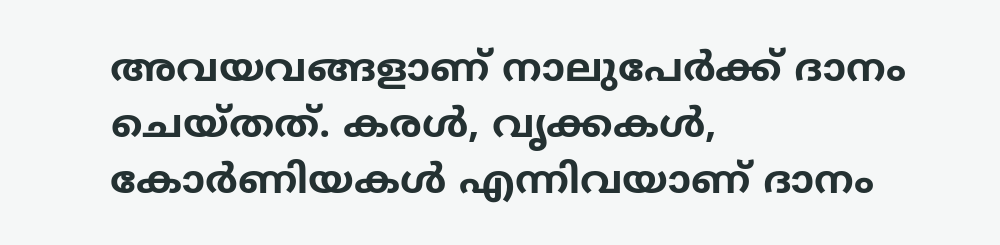അവയവങ്ങളാണ് നാലുപേർക്ക് ദാനം ചെയ്‌തത്‌. കരൾ, വൃക്കകൾ, കോർണിയകൾ എന്നിവയാണ് ദാനം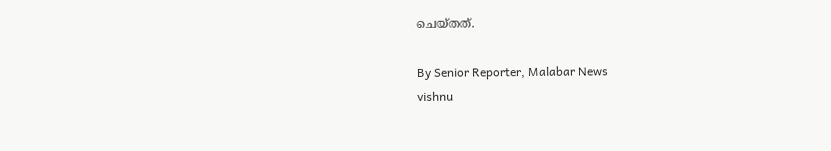ചെയ്‌തത്‌.

By Senior Reporter, Malabar News
vishnu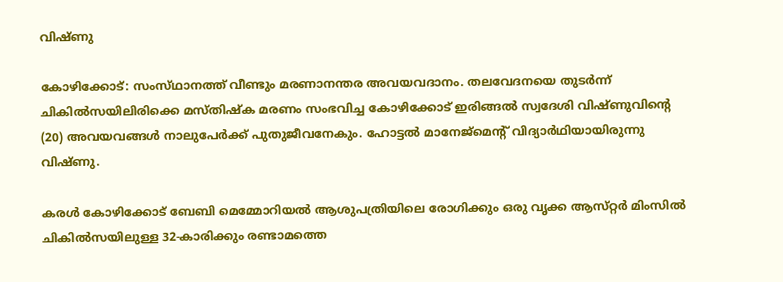വിഷ്‌ണു

കോഴിക്കോട്: സംസ്‌ഥാനത്ത്‌ വീണ്ടും മരണാനന്തര അവയവദാനം. തലവേദനയെ തുടർന്ന് ചികിൽസയിലിരിക്കെ മസ്‌തിഷ്‌ക മരണം സംഭവിച്ച കോഴിക്കോട് ഇരിങ്ങൽ സ്വദേശി വിഷ്‌ണുവിന്റെ (20) അവയവങ്ങൾ നാലുപേർക്ക് പുതുജീവനേകും. ഹോട്ടൽ മാനേജ്മെന്റ് വിദ്യാർഥിയായിരുന്നു വിഷ്‌ണു.

കരൾ കോഴിക്കോട് ബേബി മെമ്മോറിയൽ ആശുപത്രിയിലെ രോഗിക്കും ഒരു വൃക്ക ആസ്‌റ്റർ മിംസിൽ ചികിൽസയിലുള്ള 32-കാരിക്കും രണ്ടാമത്തെ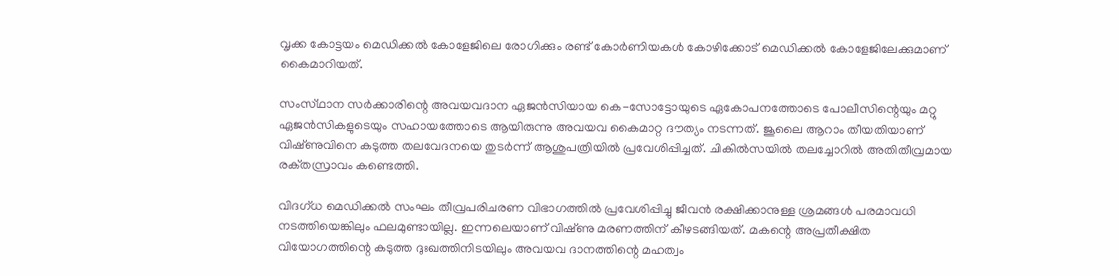വൃക്ക കോട്ടയം മെഡിക്കൽ കോളേജിലെ രോഗിക്കും രണ്ട് കോർണിയകൾ കോഴിക്കോട് മെഡിക്കൽ കോളേജിലേക്കുമാണ് കൈമാറിയത്.

സംസ്‌ഥാന സർക്കാരിന്റെ അവയവദാന ഏജൻസിയായ കെ-സോട്ടോയുടെ ഏകോപനത്തോടെ പോലീസിന്റെയും മറ്റു ഏജൻസികളുടെയും സഹായത്തോടെ ആയിരുന്നു അവയവ കൈമാറ്റ ദൗത്യം നടന്നത്. ജൂലൈ ആറാം തീയതിയാണ് വിഷ്‌ണുവിനെ കടുത്ത തലവേദനയെ തുടർന്ന് ആശുപത്രിയിൽ പ്രവേശിപ്പിച്ചത്. ചികിൽസയിൽ തലച്ചോറിൽ അതിതീവ്രമായ രക്‌തസ്രാവം കണ്ടെത്തി.

വിദഗ്‌ധ മെഡിക്കൽ സംഘം തീവ്രപരിചരണ വിഭാഗത്തിൽ പ്രവേശിപ്പിച്ചു ജീവൻ രക്ഷിക്കാനുള്ള ശ്രമങ്ങൾ പരമാവധി നടത്തിയെങ്കിലും ഫലമുണ്ടായില്ല. ഇന്നലെയാണ് വിഷ്‌ണു മരണത്തിന് കീഴടങ്ങിയത്. മകന്റെ അപ്രതീക്ഷിത വിയോഗത്തിന്റെ കടുത്ത ദുഃഖത്തിനിടയിലും അവയവ ദാനത്തിന്റെ മഹത്വം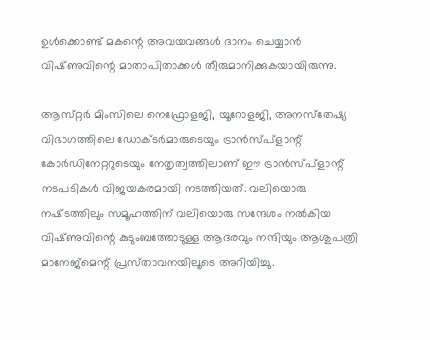ഉൾക്കൊണ്ട് മകന്റെ അവയവങ്ങൾ ദാനം ചെയ്യാൻ വിഷ്‌ണുവിന്റെ മാതാപിതാക്കൾ തീരുമാനിക്കുകയായിരുന്നു.

ആസ്‌റ്റർ മിംസിലെ നെഫ്രോളജി, യൂറോളജി, അനസ്‌തേഷ്യ വിഭാഗത്തിലെ ഡോക്‌ടർമാരുടെയും ട്രാൻസ്‌പ്ളാന്റ് കോർഡിനേറ്ററുടെയും നേതൃത്വത്തിലാണ് ഈ ട്രാൻസ്‌പ്ളാന്റ് നടപടികൾ വിജയകരമായി നടത്തിയത്. വലിയൊരു നഷ്‌ടത്തിലും സമൂഹത്തിന് വലിയൊരു സന്ദേശം നൽകിയ വിഷ്‌ണുവിന്റെ കുടുംബത്തോടുള്ള ആദരവും നന്ദിയും ആശുപത്രി മാനേജ്മെന്റ് പ്രസ്‌താവനയിലൂടെ അറിയിച്ചു.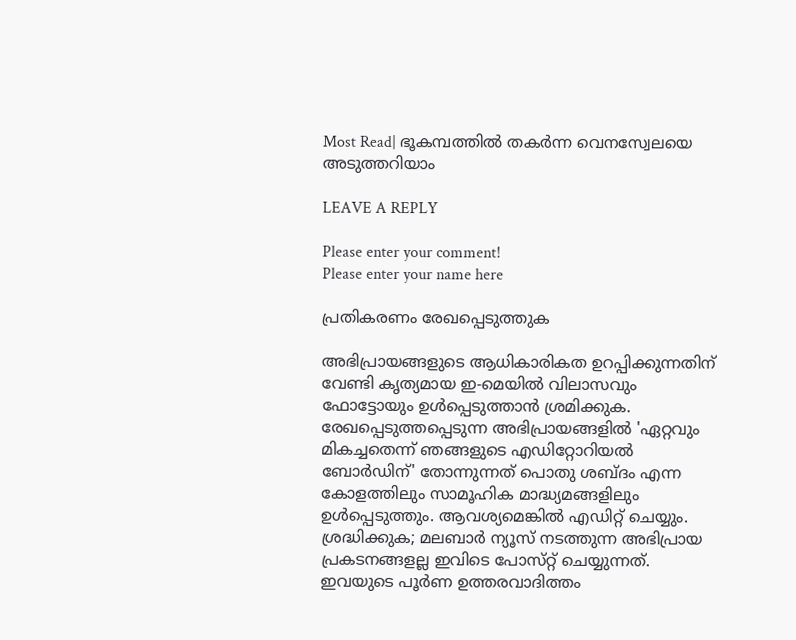Most Read| ഭൂകമ്പത്തിൽ തകർന്ന വെനസ്വേലയെ അടുത്തറിയാം

LEAVE A REPLY

Please enter your comment!
Please enter your name here

പ്രതികരണം രേഖപ്പെടുത്തുക

അഭിപ്രായങ്ങളുടെ ആധികാരികത ഉറപ്പിക്കുന്നതിന് വേണ്ടി കൃത്യമായ ഇ-മെയിൽ വിലാസവും ഫോട്ടോയും ഉൾപ്പെടുത്താൻ ശ്രമിക്കുക. രേഖപ്പെടുത്തപ്പെടുന്ന അഭിപ്രായങ്ങളിൽ 'ഏറ്റവും മികച്ചതെന്ന് ഞങ്ങളുടെ എഡിറ്റോറിയൽ ബോർഡിന്' തോന്നുന്നത് പൊതു ശബ്‌ദം എന്ന കോളത്തിലും സാമൂഹിക മാദ്ധ്യമങ്ങളിലും ഉൾപ്പെടുത്തും. ആവശ്യമെങ്കിൽ എഡിറ്റ് ചെയ്യും. ശ്രദ്ധിക്കുക; മലബാർ ന്യൂസ് നടത്തുന്ന അഭിപ്രായ പ്രകടനങ്ങളല്ല ഇവിടെ പോസ്‌റ്റ് ചെയ്യുന്നത്. ഇവയുടെ പൂർണ ഉത്തരവാദിത്തം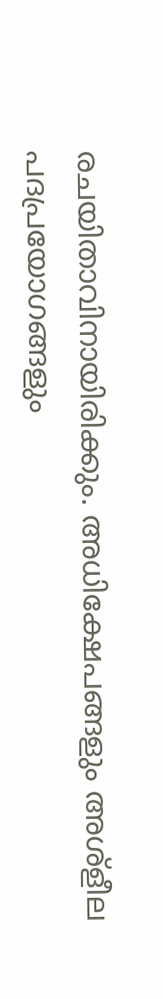രചയിതാവിനായിരിക്കും. അധിക്ഷേപങ്ങളും അശ്‌ളീല പദപ്രയോഗങ്ങളും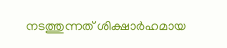നടത്തുന്നത് ശിക്ഷാർഹമായ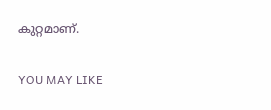കുറ്റമാണ്.

YOU MAY LIKE